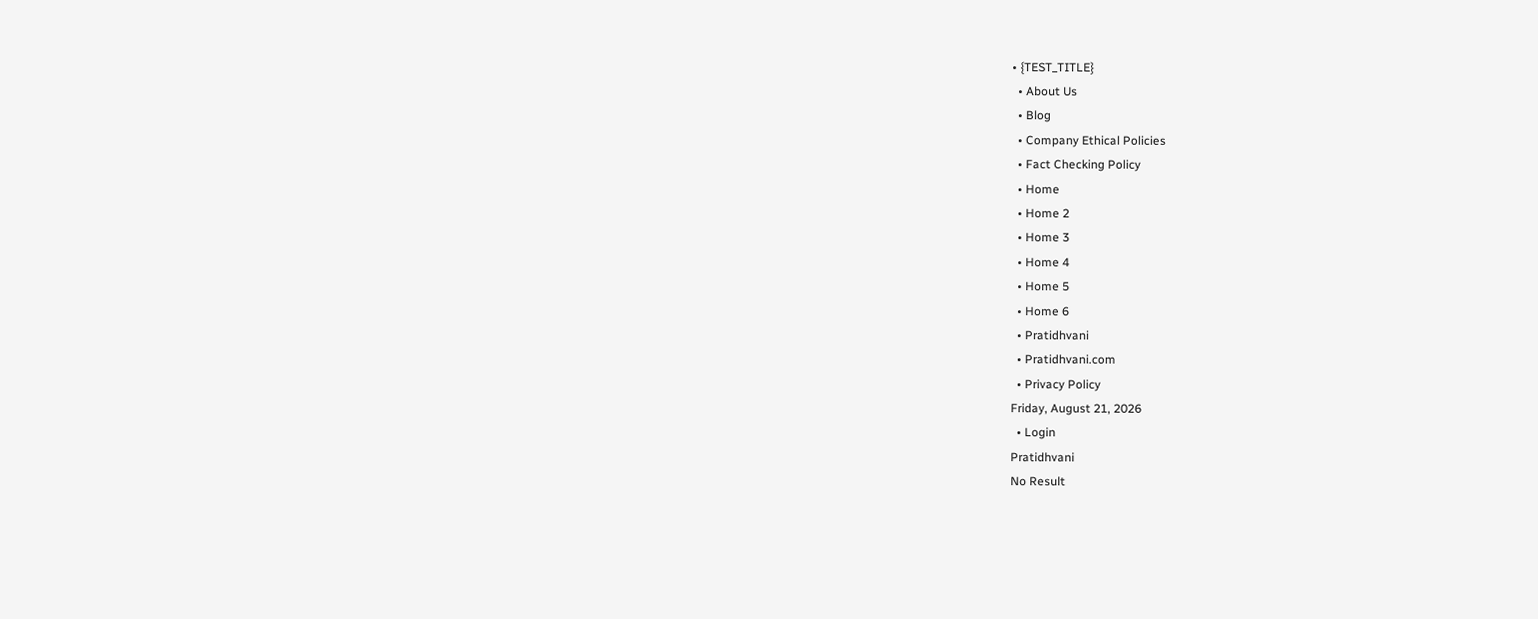• {TEST_TITLE}
  • About Us
  • Blog
  • Company Ethical Policies
  • Fact Checking Policy
  • Home
  • Home 2
  • Home 3
  • Home 4
  • Home 5
  • Home 6
  • Pratidhvani
  • Pratidhvani.com
  • Privacy Policy
Friday, August 21, 2026
  • Login
Pratidhvani
No Result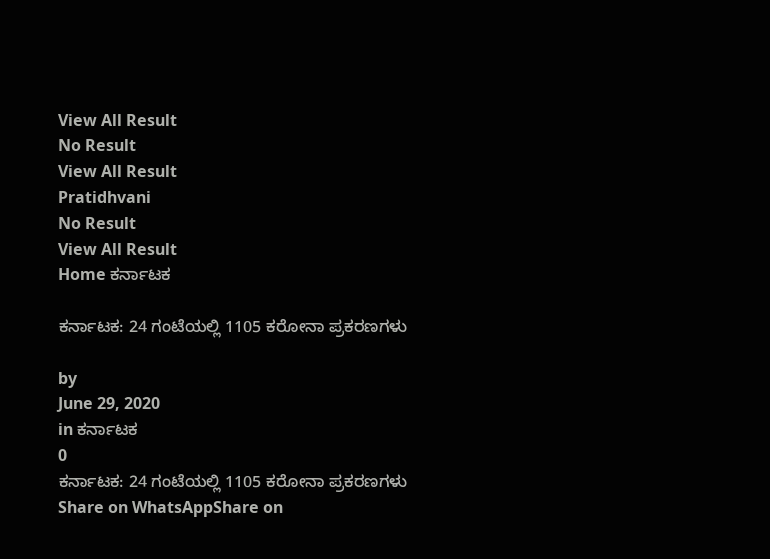View All Result
No Result
View All Result
Pratidhvani
No Result
View All Result
Home ಕರ್ನಾಟಕ

ಕರ್ನಾಟಕ: 24 ಗಂಟೆಯಲ್ಲಿ 1105 ಕರೋನಾ ಪ್ರಕರಣಗಳು

by
June 29, 2020
in ಕರ್ನಾಟಕ
0
ಕರ್ನಾಟಕ: 24 ಗಂಟೆಯಲ್ಲಿ 1105 ಕರೋನಾ ಪ್ರಕರಣಗಳು
Share on WhatsAppShare on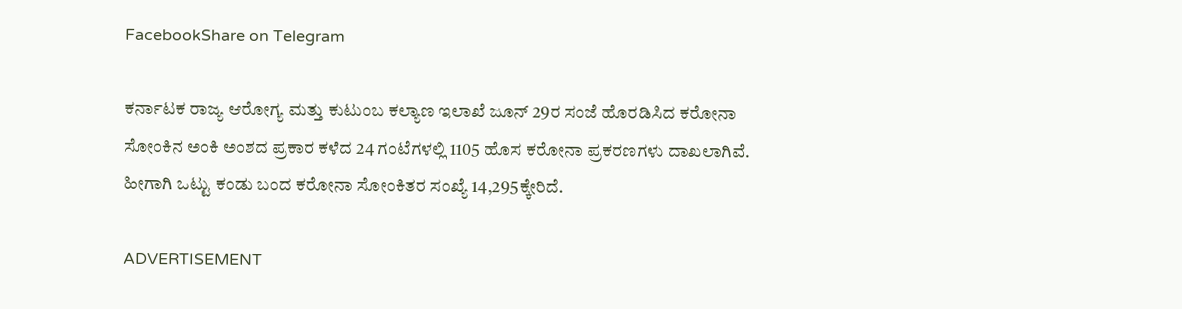FacebookShare on Telegram

ಕರ್ನಾಟಕ ರಾಜ್ಯ ಆರೋಗ್ಯ ಮತ್ತು ಕುಟುಂಬ ಕಲ್ಯಾಣ ಇಲಾಖೆ ಜೂನ್ 29ರ ಸಂಜೆ ಹೊರಡಿಸಿದ ಕರೋನಾ ಸೋಂಕಿನ ಅಂಕಿ ಅಂಶದ ಪ್ರಕಾರ ಕಳೆದ 24 ಗಂಟೆಗಳಲ್ಲಿ 1105 ಹೊಸ ಕರೋನಾ ಪ್ರಕರಣಗಳು ದಾಖಲಾಗಿವೆ. ಹೀಗಾಗಿ ಒಟ್ಟು ಕಂಡು ಬಂದ ಕರೋನಾ ಸೋಂಕಿತರ ಸಂಖ್ಯೆ 14,295ಕ್ಕೇರಿದೆ.

ADVERTISEMENT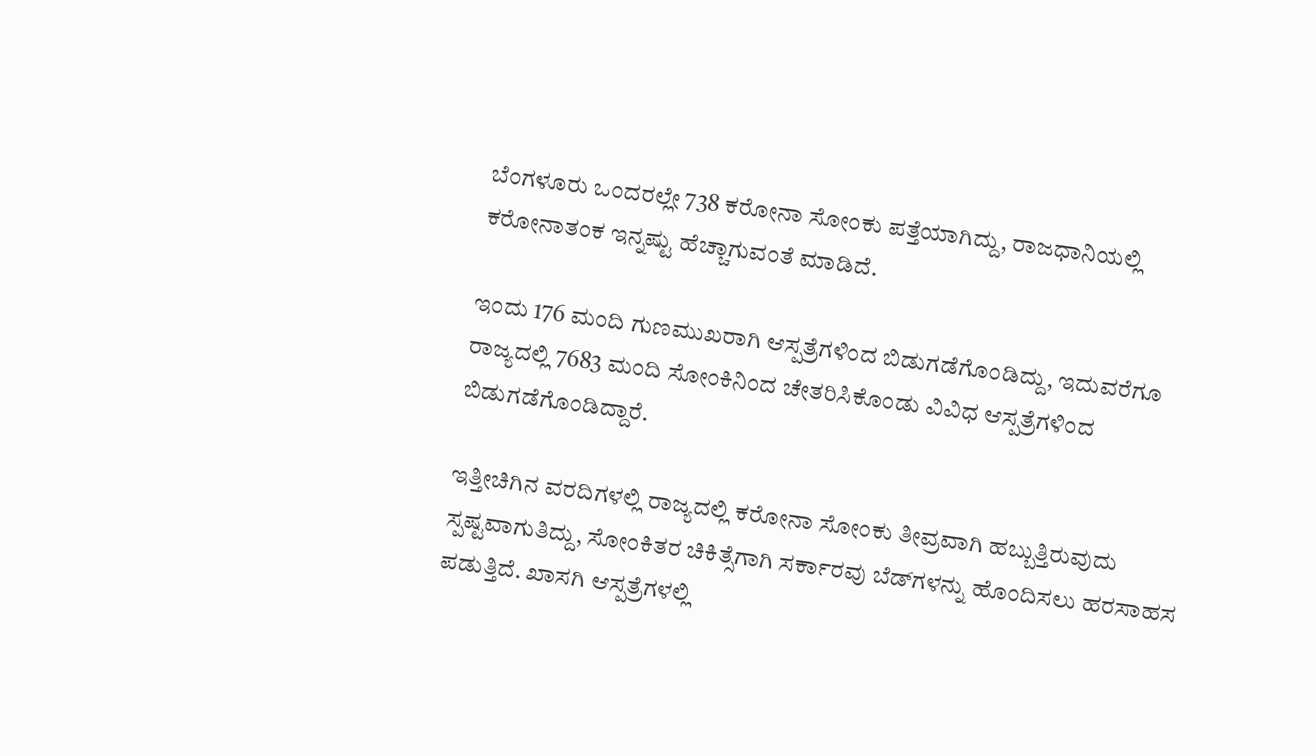ಬೆಂಗಳೂರು ಒಂದರಲ್ಲೇ 738 ಕರೋನಾ ಸೋಂಕು ಪತ್ತೆಯಾಗಿದ್ದು, ರಾಜಧಾನಿಯಲ್ಲಿ ಕರೋನಾತಂಕ ಇನ್ನಷ್ಟು ಹೆಚ್ಚಾಗುವಂತೆ ಮಾಡಿದೆ.

ಇಂದು 176 ಮಂದಿ ಗುಣಮುಖರಾಗಿ ಆಸ್ಪತ್ರೆಗಳಿಂದ ಬಿಡುಗಡೆಗೊಂಡಿದ್ದು, ಇದುವರೆಗೂ ರಾಜ್ಯದಲ್ಲಿ 7683 ಮಂದಿ ಸೋಂಕಿನಿಂದ ಚೇತರಿಸಿಕೊಂಡು ವಿವಿಧ ಆಸ್ಪತ್ರೆಗಳಿಂದ ಬಿಡುಗಡೆಗೊಂಡಿದ್ದಾರೆ.

ಇತ್ತೀಚಿಗಿನ ವರದಿಗಳಲ್ಲಿ ರಾಜ್ಯದಲ್ಲಿ ಕರೋನಾ ಸೋಂಕು ತೀವ್ರವಾಗಿ ಹಬ್ಬುತ್ತಿರುವುದು ಸ್ಪಷ್ಟವಾಗುತಿದ್ದು, ಸೋಂಕಿತರ ಚಿಕಿತ್ಸೆಗಾಗಿ ಸರ್ಕಾರವು ಬೆಡ್‌ಗಳನ್ನು ಹೊಂದಿಸಲು ಹರಸಾಹಸ ಪಡುತ್ತಿದೆ. ಖಾಸಗಿ ಆಸ್ಪತ್ರೆಗಳಲ್ಲಿ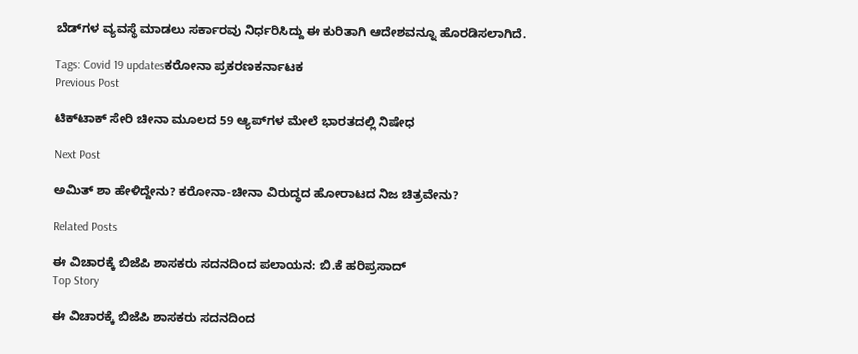ಬೆಡ್‌ಗಳ ವ್ಯವಸ್ಥೆ ಮಾಡಲು ಸರ್ಕಾರವು ನಿರ್ಧರಿಸಿದ್ದು ಈ ಕುರಿತಾಗಿ ಆದೇಶವನ್ನೂ ಹೊರಡಿಸಲಾಗಿದೆ.

Tags: Covid 19 updatesಕರೋನಾ ಪ್ರಕರಣಕರ್ನಾಟಕ
Previous Post

ಟಿಕ್‌ಟಾಕ್ ಸೇರಿ ಚೀನಾ ಮೂಲದ 59 ಆ್ಯಪ್‌ಗಳ ಮೇಲೆ ಭಾರತದಲ್ಲಿ ನಿಷೇಧ

Next Post

ಅಮಿತ್ ಶಾ ಹೇಳಿದ್ದೇನು? ಕರೋನಾ-ಚೀನಾ ವಿರುದ್ಧದ ಹೋರಾಟದ ನಿಜ ಚಿತ್ರವೇನು?

Related Posts

ಈ ವಿಚಾರಕ್ಕೆ ಬಿಜೆಪಿ ಶಾಸಕರು ಸದನದಿಂದ ಪಲಾಯನ: ಬಿ.ಕೆ ಹರಿಪ್ರಸಾದ್
Top Story

ಈ ವಿಚಾರಕ್ಕೆ ಬಿಜೆಪಿ ಶಾಸಕರು ಸದನದಿಂದ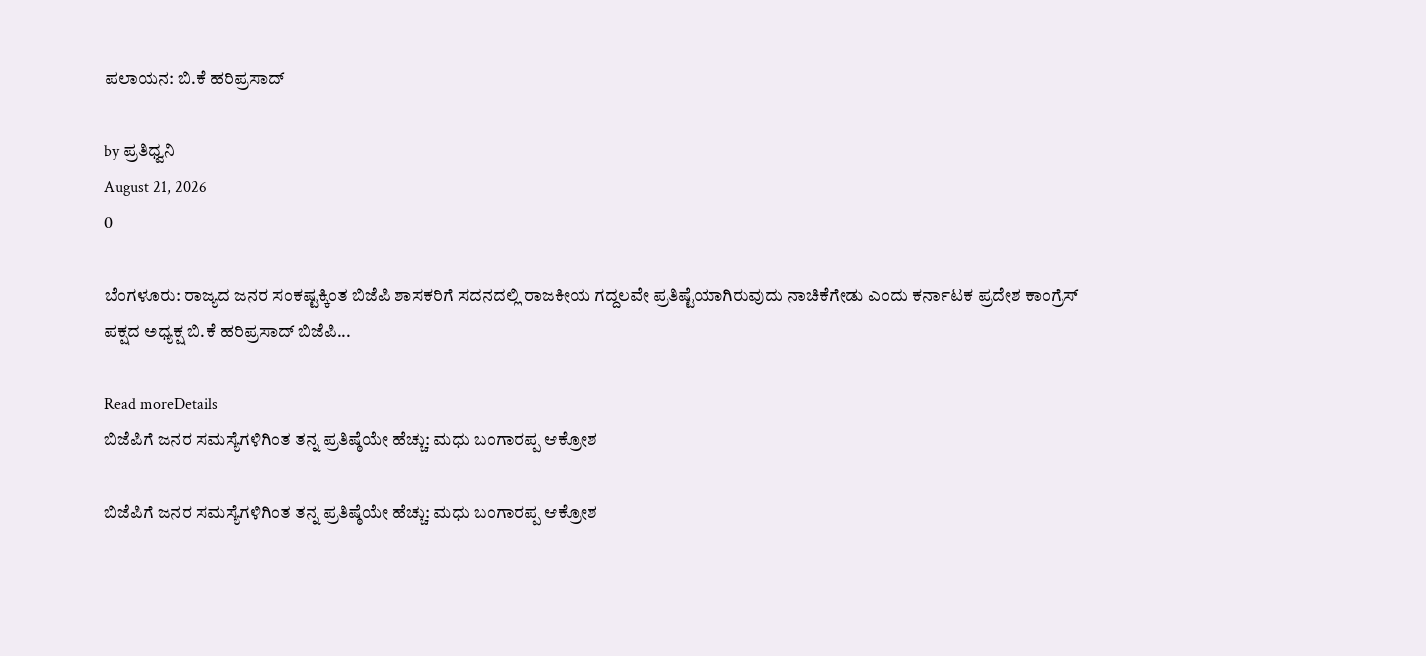ಪಲಾಯನ: ಬಿ.ಕೆ ಹರಿಪ್ರಸಾದ್

by ಪ್ರತಿಧ್ವನಿ
August 21, 2026
0

ಬೆಂಗಳೂರು: ರಾಜ್ಯದ ಜನರ ಸಂಕಷ್ಟಕ್ಕಿಂತ ಬಿಜೆಪಿ ಶಾಸಕರಿಗೆ ಸದನದಲ್ಲಿ ರಾಜಕೀಯ ಗದ್ದಲವೇ ಪ್ರತಿಷ್ಟೆಯಾಗಿರುವುದು ನಾಚಿಕೆಗೇಡು ಎಂದು ಕರ್ನಾಟಕ ಪ್ರದೇಶ ಕಾಂಗ್ರೆಸ್ ಪಕ್ಷದ ಅಧ್ಯಕ್ಷ ಬಿ.ಕೆ ಹರಿಪ್ರಸಾದ್ ಬಿಜೆಪಿ...

Read moreDetails
ಬಿಜೆಪಿಗೆ ಜನರ ಸಮಸ್ಯೆಗಳಿಗಿಂತ ತನ್ನ ಪ್ರತಿಷ್ಠೆಯೇ ಹೆಚ್ಚು: ಮಧು ಬಂಗಾರಪ್ಪ ಆಕ್ರೋಶ

ಬಿಜೆಪಿಗೆ ಜನರ ಸಮಸ್ಯೆಗಳಿಗಿಂತ ತನ್ನ ಪ್ರತಿಷ್ಠೆಯೇ ಹೆಚ್ಚು: ಮಧು ಬಂಗಾರಪ್ಪ ಆಕ್ರೋಶ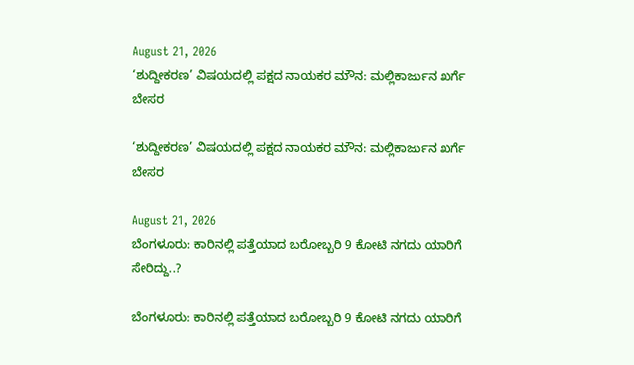August 21, 2026
‘ಶುದ್ದೀಕರಣ’ ವಿಷಯದಲ್ಲಿ ಪಕ್ಷದ ನಾಯಕರ ಮೌನ: ಮಲ್ಲಿಕಾರ್ಜುನ ಖರ್ಗೆ ಬೇಸರ

‘ಶುದ್ದೀಕರಣ’ ವಿಷಯದಲ್ಲಿ ಪಕ್ಷದ ನಾಯಕರ ಮೌನ: ಮಲ್ಲಿಕಾರ್ಜುನ ಖರ್ಗೆ ಬೇಸರ

August 21, 2026
ಬೆಂಗಳೂರು: ಕಾರಿನಲ್ಲಿ ಪತ್ತೆಯಾದ ಬರೋಬ್ಬರಿ 9 ಕೋಟಿ ನಗದು ಯಾರಿಗೆ ಸೇರಿದ್ದು..?

ಬೆಂಗಳೂರು: ಕಾರಿನಲ್ಲಿ ಪತ್ತೆಯಾದ ಬರೋಬ್ಬರಿ 9 ಕೋಟಿ ನಗದು ಯಾರಿಗೆ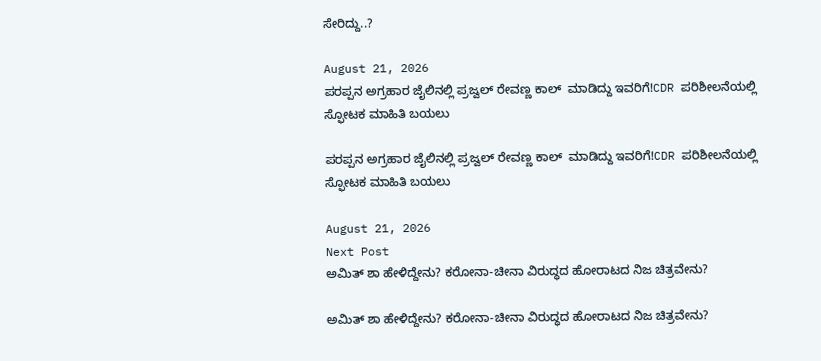ಸೇರಿದ್ದು..?

August 21, 2026
ಪರಪ್ಪನ ಅಗ್ರಹಾರ ಜೈಲಿನಲ್ಲಿ ಪ್ರಜ್ವಲ್ ರೇವಣ್ಣ ಕಾಲ್  ಮಾಡಿದ್ದು ಇವರಿಗೆ!CDR ಪರಿಶೀಲನೆಯಲ್ಲಿ ಸ್ಫೋಟಕ ಮಾಹಿತಿ ಬಯಲು

ಪರಪ್ಪನ ಅಗ್ರಹಾರ ಜೈಲಿನಲ್ಲಿ ಪ್ರಜ್ವಲ್ ರೇವಣ್ಣ ಕಾಲ್  ಮಾಡಿದ್ದು ಇವರಿಗೆ!CDR ಪರಿಶೀಲನೆಯಲ್ಲಿ ಸ್ಫೋಟಕ ಮಾಹಿತಿ ಬಯಲು

August 21, 2026
Next Post
ಅಮಿತ್ ಶಾ ಹೇಳಿದ್ದೇನು? ಕರೋನಾ-ಚೀನಾ ವಿರುದ್ಧದ ಹೋರಾಟದ ನಿಜ ಚಿತ್ರವೇನು?

ಅಮಿತ್ ಶಾ ಹೇಳಿದ್ದೇನು? ಕರೋನಾ-ಚೀನಾ ವಿರುದ್ಧದ ಹೋರಾಟದ ನಿಜ ಚಿತ್ರವೇನು?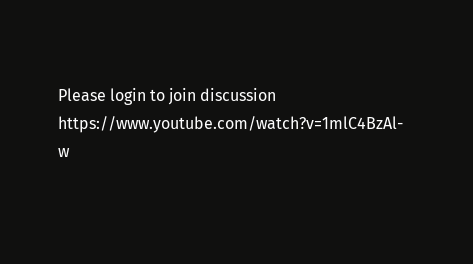Please login to join discussion
https://www.youtube.com/watch?v=1mlC4BzAl-w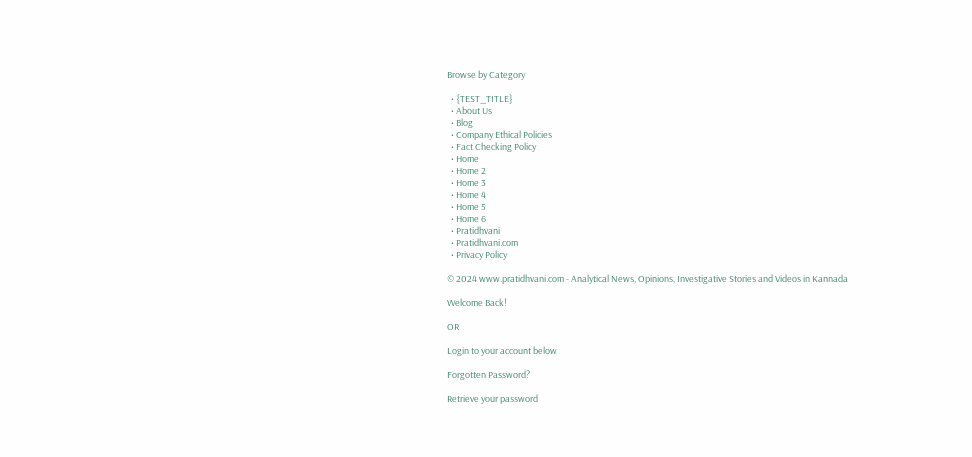Browse by Category

  • {TEST_TITLE}
  • About Us
  • Blog
  • Company Ethical Policies
  • Fact Checking Policy
  • Home
  • Home 2
  • Home 3
  • Home 4
  • Home 5
  • Home 6
  • Pratidhvani
  • Pratidhvani.com
  • Privacy Policy

© 2024 www.pratidhvani.com - Analytical News, Opinions, Investigative Stories and Videos in Kannada

Welcome Back!

OR

Login to your account below

Forgotten Password?

Retrieve your password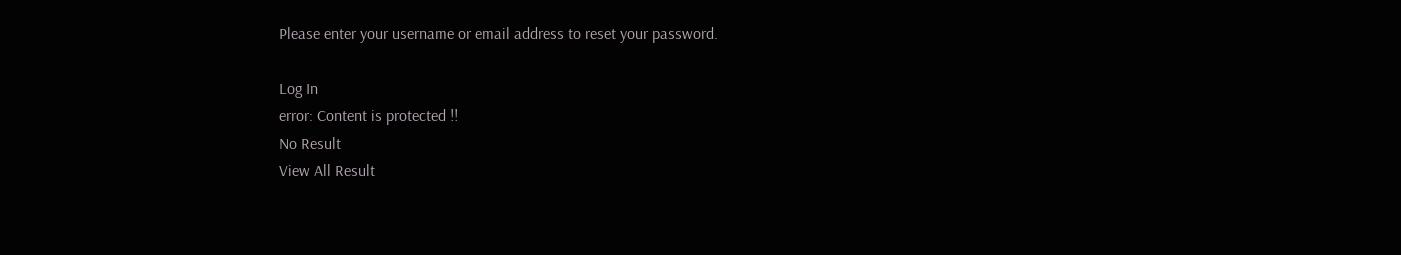Please enter your username or email address to reset your password.

Log In
error: Content is protected !!
No Result
View All Result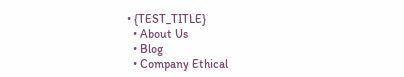• {TEST_TITLE}
  • About Us
  • Blog
  • Company Ethical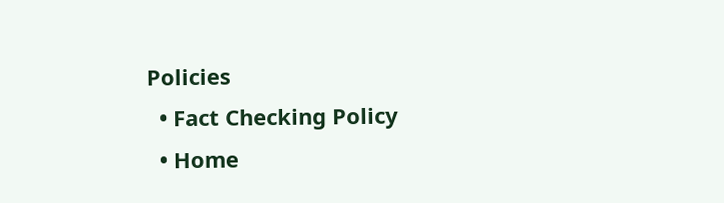Policies
  • Fact Checking Policy
  • Home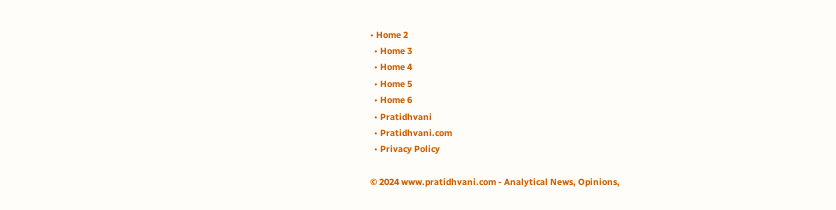• Home 2
  • Home 3
  • Home 4
  • Home 5
  • Home 6
  • Pratidhvani
  • Pratidhvani.com
  • Privacy Policy

© 2024 www.pratidhvani.com - Analytical News, Opinions,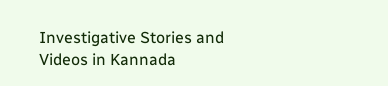Investigative Stories and Videos in Kannada